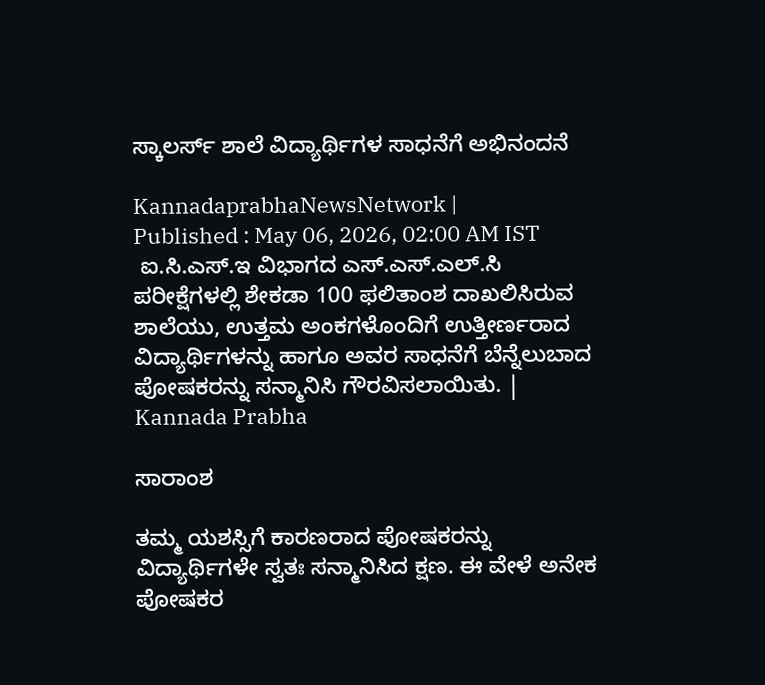ಸ್ಕಾಲರ್ಸ್ ಶಾಲೆ ವಿದ್ಯಾರ್ಥಿಗಳ ಸಾಧನೆಗೆ ಅಭಿನಂದನೆ

KannadaprabhaNewsNetwork |
Published : May 06, 2026, 02:00 AM IST
 ಐ.ಸಿ.ಎಸ್.ಇ ವಿಭಾಗದ ಎಸ್.ಎಸ್.ಎಲ್.ಸಿ ಪರೀಕ್ಷೆಗಳಲ್ಲಿ ಶೇಕಡಾ 100 ಫಲಿತಾಂಶ ದಾಖಲಿಸಿರುವ ಶಾಲೆಯು, ಉತ್ತಮ ಅಂಕಗಳೊಂದಿಗೆ ಉತ್ತೀರ್ಣರಾದ ವಿದ್ಯಾರ್ಥಿಗಳನ್ನು ಹಾಗೂ ಅವರ ಸಾಧನೆಗೆ ಬೆನ್ನೆಲುಬಾದ ಪೋಷಕರನ್ನು ಸನ್ಮಾನಿಸಿ ಗೌರವಿಸಲಾಯಿತು. | Kannada Prabha

ಸಾರಾಂಶ

ತಮ್ಮ ಯಶಸ್ಸಿಗೆ ಕಾರಣರಾದ ಪೋಷಕರನ್ನು ವಿದ್ಯಾರ್ಥಿಗಳೇ ಸ್ವತಃ ಸನ್ಮಾನಿಸಿದ ಕ್ಷಣ. ಈ ವೇಳೆ ಅನೇಕ ಪೋಷಕರ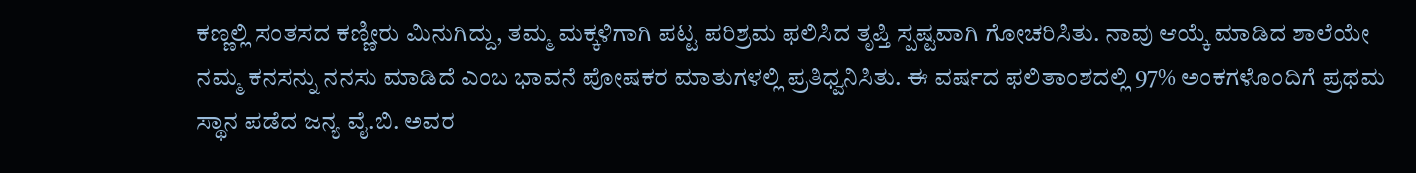ಕಣ್ಣಲ್ಲಿ ಸಂತಸದ ಕಣ್ಣೀರು ಮಿನುಗಿದ್ದು, ತಮ್ಮ ಮಕ್ಕಳಿಗಾಗಿ ಪಟ್ಟ ಪರಿಶ್ರಮ ಫಲಿಸಿದ ತೃಪ್ತಿ ಸ್ಪಷ್ಟವಾಗಿ ಗೋಚರಿಸಿತು. ನಾವು ಆಯ್ಕೆ ಮಾಡಿದ ಶಾಲೆಯೇ ನಮ್ಮ ಕನಸನ್ನು ನನಸು ಮಾಡಿದೆ ಎಂಬ ಭಾವನೆ ಪೋಷಕರ ಮಾತುಗಳಲ್ಲಿ ಪ್ರತಿಧ್ವನಿಸಿತು. ಈ ವರ್ಷದ ಫಲಿತಾಂಶದಲ್ಲಿ 97% ಅಂಕಗಳೊಂದಿಗೆ ಪ್ರಥಮ ಸ್ಥಾನ ಪಡೆದ ಜನ್ಯ ವೈ.ಬಿ. ಅವರ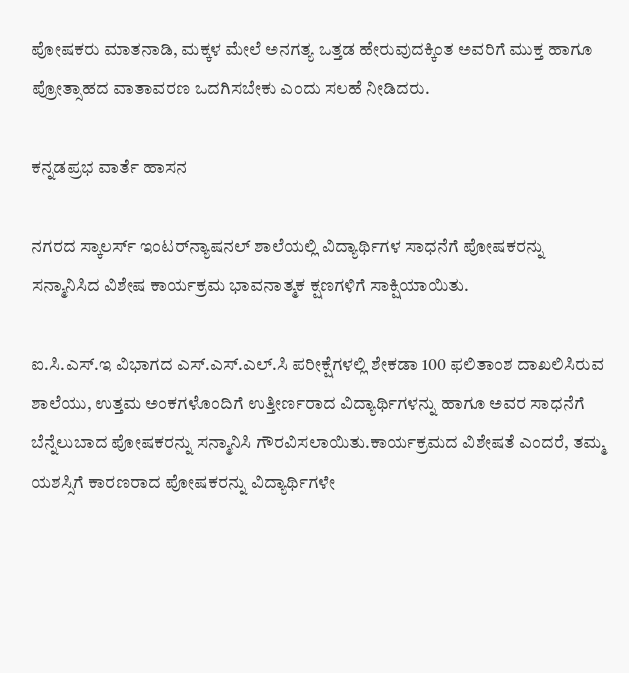ಪೋಷಕರು ಮಾತನಾಡಿ, ಮಕ್ಕಳ ಮೇಲೆ ಅನಗತ್ಯ ಒತ್ತಡ ಹೇರುವುದಕ್ಕಿಂತ ಅವರಿಗೆ ಮುಕ್ತ ಹಾಗೂ ಪ್ರೋತ್ಸಾಹದ ವಾತಾವರಣ ಒದಗಿಸಬೇಕು ಎಂದು ಸಲಹೆ ನೀಡಿದರು.

ಕನ್ನಡಪ್ರಭ ವಾರ್ತೆ ಹಾಸನ

ನಗರದ ಸ್ಕಾಲರ್ಸ್ ಇಂಟರ್‌ನ್ಯಾಷನಲ್ ಶಾಲೆಯಲ್ಲಿ ವಿದ್ಯಾರ್ಥಿಗಳ ಸಾಧನೆಗೆ ಪೋಷಕರನ್ನು ಸನ್ಮಾನಿಸಿದ ವಿಶೇಷ ಕಾರ್ಯಕ್ರಮ ಭಾವನಾತ್ಮಕ ಕ್ಷಣಗಳಿಗೆ ಸಾಕ್ಷಿಯಾಯಿತು.

ಐ.ಸಿ.ಎಸ್.ಇ ವಿಭಾಗದ ಎಸ್.ಎಸ್.ಎಲ್.ಸಿ ಪರೀಕ್ಷೆಗಳಲ್ಲಿ ಶೇಕಡಾ 100 ಫಲಿತಾಂಶ ದಾಖಲಿಸಿರುವ ಶಾಲೆಯು, ಉತ್ತಮ ಅಂಕಗಳೊಂದಿಗೆ ಉತ್ತೀರ್ಣರಾದ ವಿದ್ಯಾರ್ಥಿಗಳನ್ನು ಹಾಗೂ ಅವರ ಸಾಧನೆಗೆ ಬೆನ್ನೆಲುಬಾದ ಪೋಷಕರನ್ನು ಸನ್ಮಾನಿಸಿ ಗೌರವಿಸಲಾಯಿತು.ಕಾರ್ಯಕ್ರಮದ ವಿಶೇಷತೆ ಎಂದರೆ, ತಮ್ಮ ಯಶಸ್ಸಿಗೆ ಕಾರಣರಾದ ಪೋಷಕರನ್ನು ವಿದ್ಯಾರ್ಥಿಗಳೇ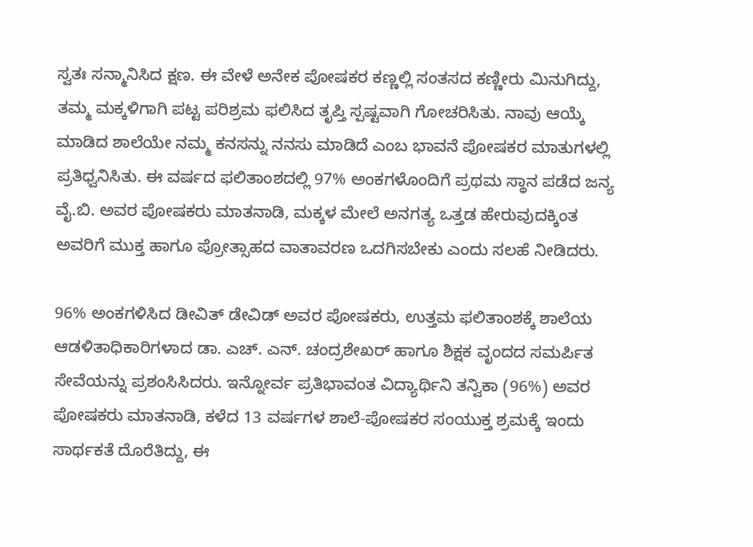ಸ್ವತಃ ಸನ್ಮಾನಿಸಿದ ಕ್ಷಣ. ಈ ವೇಳೆ ಅನೇಕ ಪೋಷಕರ ಕಣ್ಣಲ್ಲಿ ಸಂತಸದ ಕಣ್ಣೀರು ಮಿನುಗಿದ್ದು, ತಮ್ಮ ಮಕ್ಕಳಿಗಾಗಿ ಪಟ್ಟ ಪರಿಶ್ರಮ ಫಲಿಸಿದ ತೃಪ್ತಿ ಸ್ಪಷ್ಟವಾಗಿ ಗೋಚರಿಸಿತು. ನಾವು ಆಯ್ಕೆ ಮಾಡಿದ ಶಾಲೆಯೇ ನಮ್ಮ ಕನಸನ್ನು ನನಸು ಮಾಡಿದೆ ಎಂಬ ಭಾವನೆ ಪೋಷಕರ ಮಾತುಗಳಲ್ಲಿ ಪ್ರತಿಧ್ವನಿಸಿತು. ಈ ವರ್ಷದ ಫಲಿತಾಂಶದಲ್ಲಿ 97% ಅಂಕಗಳೊಂದಿಗೆ ಪ್ರಥಮ ಸ್ಥಾನ ಪಡೆದ ಜನ್ಯ ವೈ.ಬಿ. ಅವರ ಪೋಷಕರು ಮಾತನಾಡಿ, ಮಕ್ಕಳ ಮೇಲೆ ಅನಗತ್ಯ ಒತ್ತಡ ಹೇರುವುದಕ್ಕಿಂತ ಅವರಿಗೆ ಮುಕ್ತ ಹಾಗೂ ಪ್ರೋತ್ಸಾಹದ ವಾತಾವರಣ ಒದಗಿಸಬೇಕು ಎಂದು ಸಲಹೆ ನೀಡಿದರು.

96% ಅಂಕಗಳಿಸಿದ ಡೀವಿತ್ ಡೇವಿಡ್ ಅವರ ಪೋಷಕರು, ಉತ್ತಮ ಫಲಿತಾಂಶಕ್ಕೆ ಶಾಲೆಯ ಆಡಳಿತಾಧಿಕಾರಿಗಳಾದ ಡಾ. ಎಚ್. ಎನ್. ಚಂದ್ರಶೇಖರ್ ಹಾಗೂ ಶಿಕ್ಷಕ ವೃಂದದ ಸಮರ್ಪಿತ ಸೇವೆಯನ್ನು ಪ್ರಶಂಸಿಸಿದರು. ಇನ್ನೋರ್ವ ಪ್ರತಿಭಾವಂತ ವಿದ್ಯಾರ್ಥಿನಿ ತನ್ವಿಕಾ (96%) ಅವರ ಪೋಷಕರು ಮಾತನಾಡಿ, ಕಳೆದ 13 ವರ್ಷಗಳ ಶಾಲೆ-ಪೋಷಕರ ಸಂಯುಕ್ತ ಶ್ರಮಕ್ಕೆ ಇಂದು ಸಾರ್ಥಕತೆ ದೊರೆತಿದ್ದು, ಈ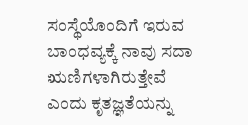ಸಂಸ್ಥೆಯೊಂದಿಗೆ ಇರುವ ಬಾಂಧವ್ಯಕ್ಕೆ ನಾವು ಸದಾ ಋಣಿಗಳಾಗಿರುತ್ತೇವೆ ಎಂದು ಕೃತಜ್ಞತೆಯನ್ನು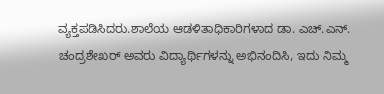ವ್ಯಕ್ತಪಡಿಸಿದರು.ಶಾಲೆಯ ಆಡಳಿತಾಧಿಕಾರಿಗಳಾದ ಡಾ. ಎಚ್.ಎನ್. ಚಂದ್ರಶೇಖರ್ ಅವರು ವಿದ್ಯಾರ್ಥಿಗಳನ್ನು ಅಭಿನಂದಿಸಿ, ಇದು ನಿಮ್ಮ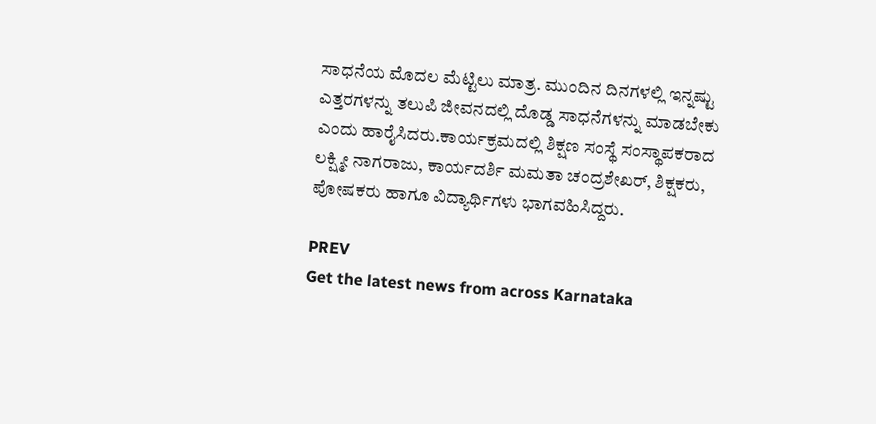ಸಾಧನೆಯ ಮೊದಲ ಮೆಟ್ಟಿಲು ಮಾತ್ರ. ಮುಂದಿನ ದಿನಗಳಲ್ಲಿ ಇನ್ನಷ್ಟು ಎತ್ತರಗಳನ್ನು ತಲುಪಿ ಜೀವನದಲ್ಲಿ ದೊಡ್ಡ ಸಾಧನೆಗಳನ್ನು ಮಾಡಬೇಕು ಎಂದು ಹಾರೈಸಿದರು.ಕಾರ್ಯಕ್ರಮದಲ್ಲಿ ಶಿಕ್ಷಣ ಸಂಸ್ಥೆ ಸಂಸ್ಥಾಪಕರಾದ ಲಕ್ಷ್ಮೀ ನಾಗರಾಜು, ಕಾರ್ಯದರ್ಶಿ ಮಮತಾ ಚಂದ್ರಶೇಖರ್‌, ಶಿಕ್ಷಕರು, ಪೋಷಕರು ಹಾಗೂ ವಿದ್ಯಾರ್ಥಿಗಳು ಭಾಗವಹಿಸಿದ್ದರು.

PREV
Get the latest news from across Karnataka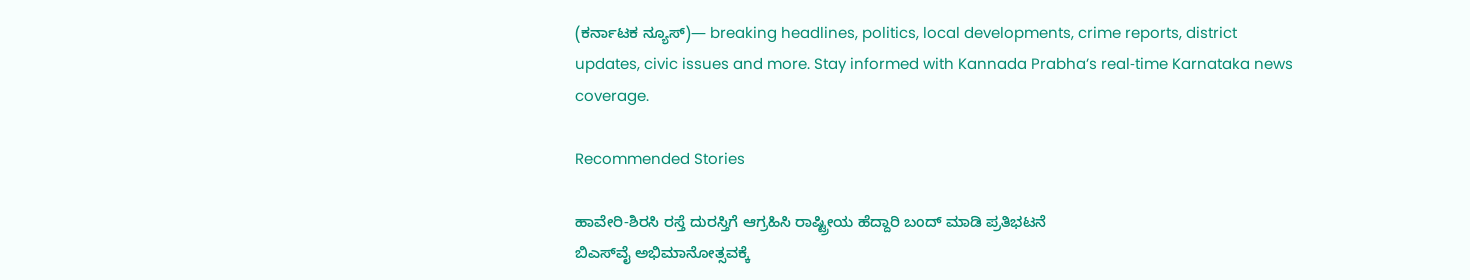(ಕರ್ನಾಟಕ ನ್ಯೂಸ್)— breaking headlines, politics, local developments, crime reports, district updates, civic issues and more. Stay informed with Kannada Prabha’s real‑time Karnataka news coverage.

Recommended Stories

ಹಾವೇರಿ-ಶಿರಸಿ ರಸ್ತೆ ದುರಸ್ತಿಗೆ ಆಗ್ರಹಿಸಿ ರಾಷ್ಟ್ರೀಯ ಹೆದ್ದಾರಿ ಬಂದ್ ಮಾಡಿ ಪ್ರತಿಭಟನೆ
ಬಿಎಸ್‌ವೈ ಅಭಿಮಾನೋತ್ಸವಕ್ಕೆ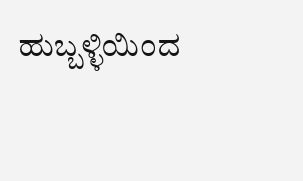ಹುಬ್ಬಳ್ಳಿಯಿಂದ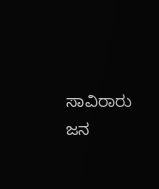ಸಾವಿರಾರು ಜನ